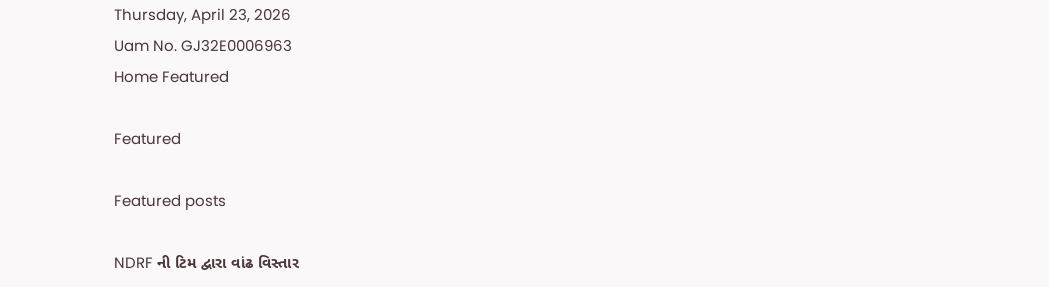Thursday, April 23, 2026
Uam No. GJ32E0006963
Home Featured

Featured

Featured posts

NDRF ની ટિમ દ્વારા વાંઢ વિસ્તાર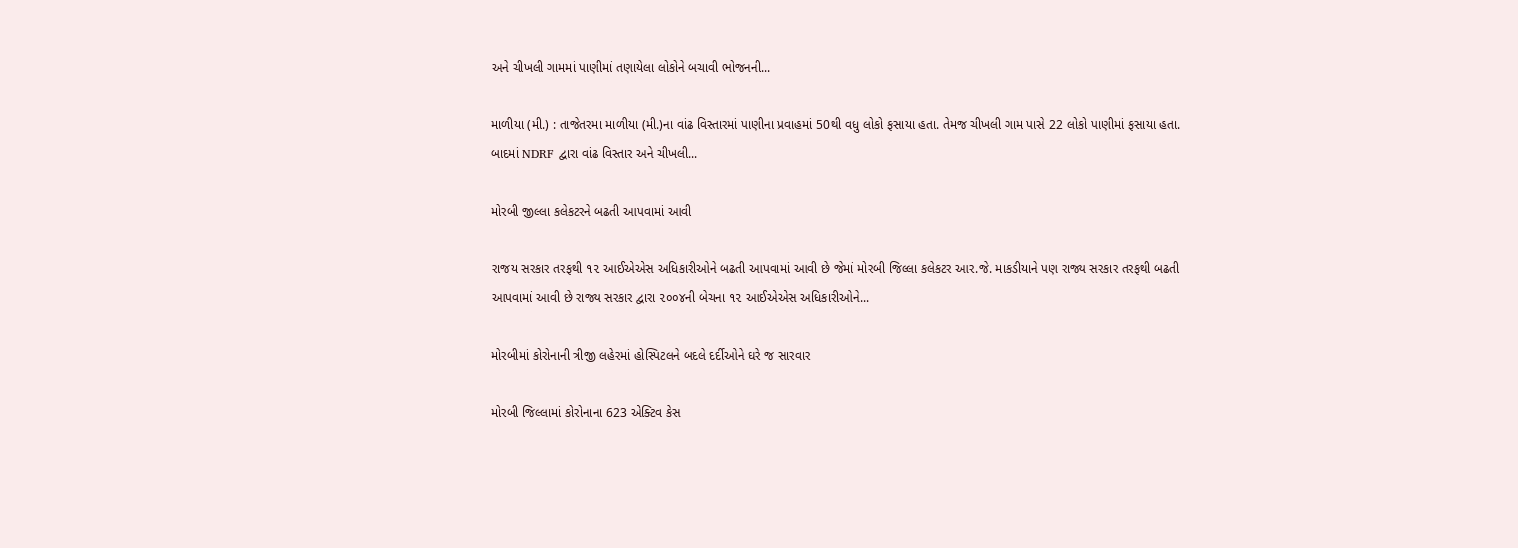અને ચીખલી ગામમાં પાણીમાં તણાયેલા લોકોને બચાવી ભોજનની...

માળીયા (મી.) : તાજેતરમા માળીયા (મી.)ના વાંઢ વિસ્તારમાં પાણીના પ્રવાહમાં 50થી વધુ લોકો ફસાયા હતા. તેમજ ચીખલી ગામ પાસે 22 લોકો પાણીમાં ફસાયા હતા. બાદમાં NDRF દ્વારા વાંઢ વિસ્તાર અને ચીખલી...

મોરબી જીલ્લા કલેકટરને બઢતી આપવામાં આવી

રાજય સરકાર તરફથી ૧૨ આઈએએસ અધિકારીઓને બઢતી આપવામાં આવી છે જેમાં મોરબી જિલ્લા કલેકટર આર.જે. માકડીયાને પણ રાજ્ય સરકાર તરફથી બઢતી આપવામાં આવી છે રાજ્ય સરકાર દ્વારા ૨૦૦૪ની બેચના ૧૨ આઈએએસ અધિકારીઓને...

મોરબીમાં કોરોનાની ત્રીજી લહેરમાં હોસ્પિટલને બદલે દર્દીઓને ઘરે જ સારવાર

મોરબી જિલ્લામાં કોરોનાના 623 એક્ટિવ કેસ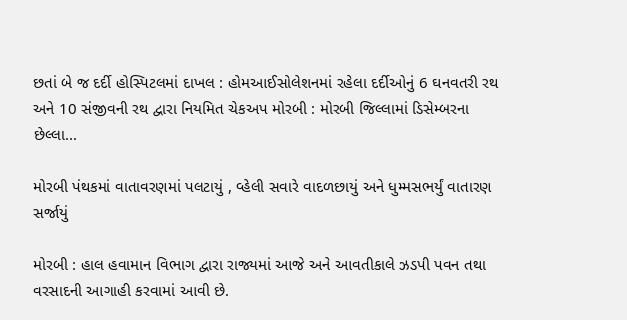છતાં બે જ દર્દી હોસ્પિટલમાં દાખલ : હોમઆઈસોલેશનમાં રહેલા દર્દીઓનું 6 ઘનવતરી રથ અને 10 સંજીવની રથ દ્વારા નિયમિત ચેકઅપ મોરબી : મોરબી જિલ્લામાં ડિસેમ્બરના છેલ્લા...

મોરબી પંથકમાં વાતાવરણમાં પલટાયું , વ્હેલી સવારે વાદળછાયું અને ધુમ્મસભર્યું વાતારણ સર્જાયું

મોરબી : હાલ હવામાન વિભાગ દ્વારા રાજ્યમાં આજે અને આવતીકાલે ઝડપી પવન તથા વરસાદની આગાહી કરવામાં આવી છે.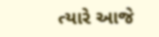ત્યારે આજે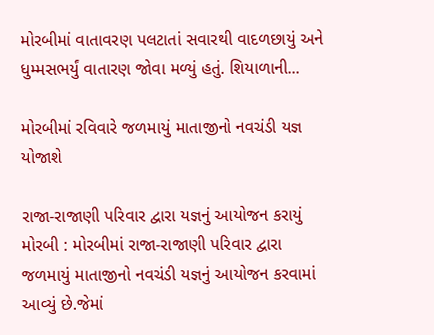મોરબીમાં વાતાવરણ પલટાતાં સવારથી વાદળછાયું અને ધુમ્મસભર્યું વાતારણ જોવા મળ્યું હતું. શિયાળાની...

મોરબીમાં રવિવારે જળમાયું માતાજીનો નવચંડી યજ્ઞ યોજાશે

રાજા-રાજાણી પરિવાર દ્વારા યજ્ઞનું આયોજન કરાયું  મોરબી : મોરબીમાં રાજા-રાજાણી પરિવાર દ્વારા જળમાયું માતાજીનો નવચંડી યજ્ઞનું આયોજન કરવામાં આવ્યું છે.જેમાં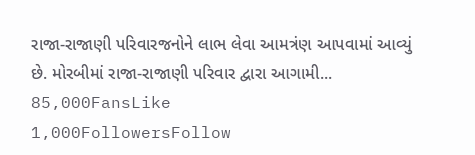રાજા-રાજાણી પરિવારજનોને લાભ લેવા આમત્રંણ આપવામાં આવ્યું છે. મોરબીમાં રાજા-રાજાણી પરિવાર દ્વારા આગામી...
85,000FansLike
1,000FollowersFollow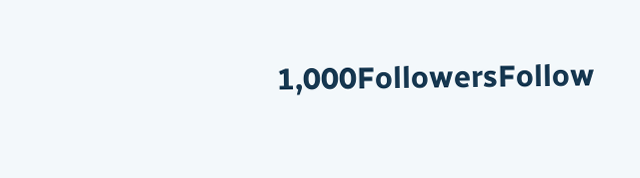1,000FollowersFollow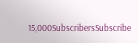15,000SubscribersSubscribe